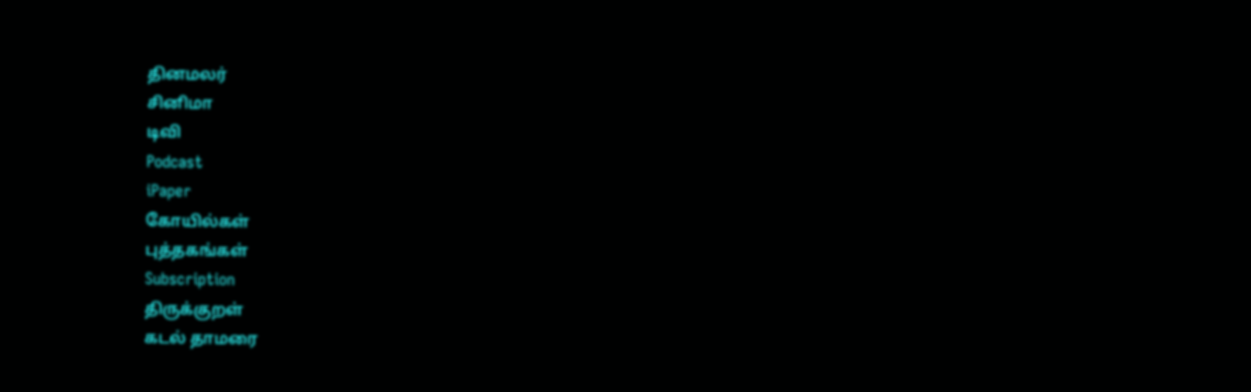தினமலர்
சினிமா
டிவி
Podcast
iPaper
கோயில்கள்
புத்தகங்கள்
Subscription
திருக்குறள்
கடல் தாமரை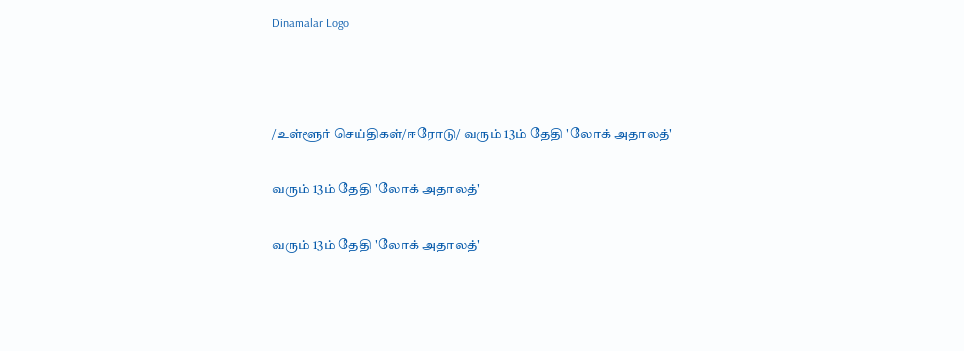Dinamalar Logo



/உள்ளூர் செய்திகள்/ஈரோடு/ வரும் 13ம் தேதி 'லோக் அதாலத்'

வரும் 13ம் தேதி 'லோக் அதாலத்'

வரும் 13ம் தேதி 'லோக் அதாலத்'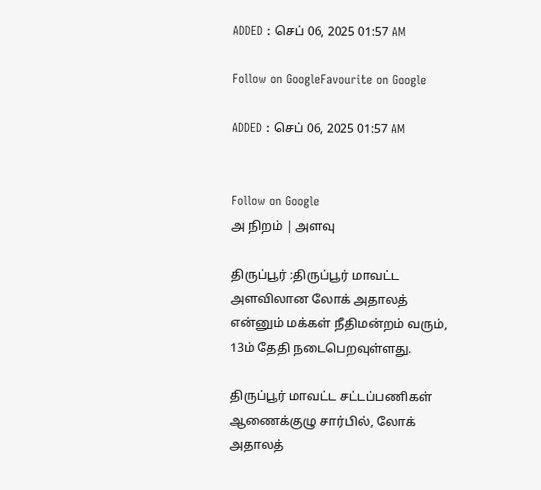ADDED : செப் 06, 2025 01:57 AM

Follow on GoogleFavourite on Google

ADDED : செப் 06, 2025 01:57 AM


Follow on Google
அ நிறம் | அளவு

திருப்பூர் :திருப்பூர் மாவட்ட அளவிலான லோக் அதாலத் என்னும் மக்கள் நீதிமன்றம் வரும், 13ம் தேதி நடைபெறவுள்ளது.

திருப்பூர் மாவட்ட சட்டப்பணிகள் ஆணைக்குழு சார்பில், லோக் அதாலத்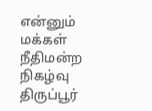என்னும் மக்கள் நீதிமன்ற நிகழ்வு திருப்பூர்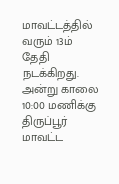மாவட்டத்தில் வரும் 13ம் தேதி நடக்கிறது. அன்று காலை 10:00 மணிக்கு திருப்பூர் மாவட்ட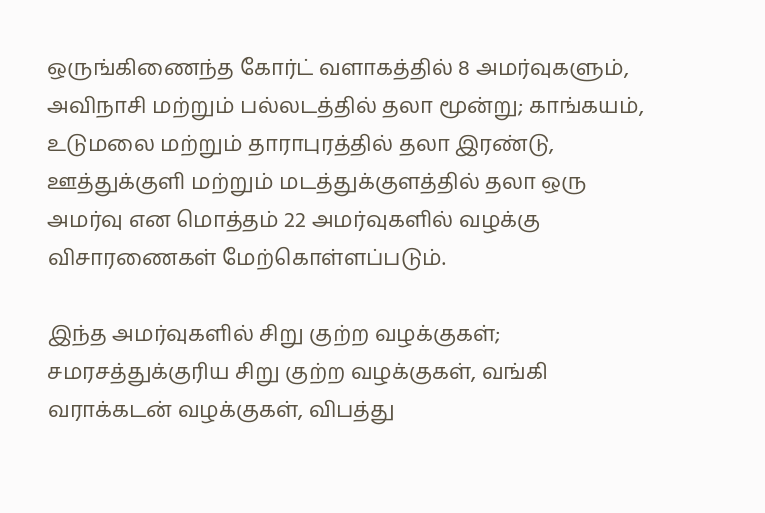ஒருங்கிணைந்த கோர்ட் வளாகத்தில் 8 அமர்வுகளும், அவிநாசி மற்றும் பல்லடத்தில் தலா மூன்று; காங்கயம், உடுமலை மற்றும் தாராபுரத்தில் தலா இரண்டு, ஊத்துக்குளி மற்றும் மடத்துக்குளத்தில் தலா ஒரு அமர்வு என மொத்தம் 22 அமர்வுகளில் வழக்கு விசாரணைகள் மேற்கொள்ளப்படும்.

இந்த அமர்வுகளில் சிறு குற்ற வழக்குகள்; சமரசத்துக்குரிய சிறு குற்ற வழக்குகள், வங்கி வராக்கடன் வழக்குகள், விபத்து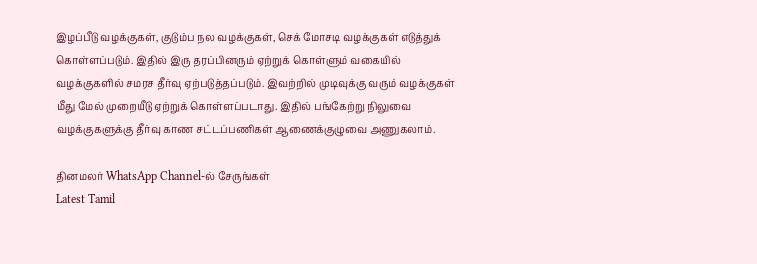இழப்பீடு வழக்குகள், குடும்ப நல வழக்குகள், செக் மோசடி வழக்குகள் எடுத்துக் கொள்ளப்படும். இதில் இரு தரப்பினரும் ஏற்றுக் கொள்ளும் வகையில் வழக்குகளில் சமரச தீர்வு ஏற்படுத்தப்படும். இவற்றில் முடிவுக்கு வரும் வழக்குகள் மீது மேல் முறையீடு ஏற்றுக் கொள்ளப்படாது. இதில் பங்கேற்று நிலுவை வழக்குகளுக்கு தீர்வு காண சட்டப்பணிகள் ஆணைக்குழுவை அணுகலாம்.

தினமலர் WhatsApp Channel-ல் சேருங்கள்
Latest Tamil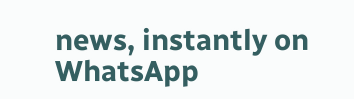news, instantly on WhatsApp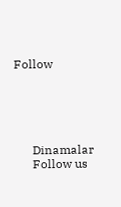Follow





      Dinamalar
      Follow us